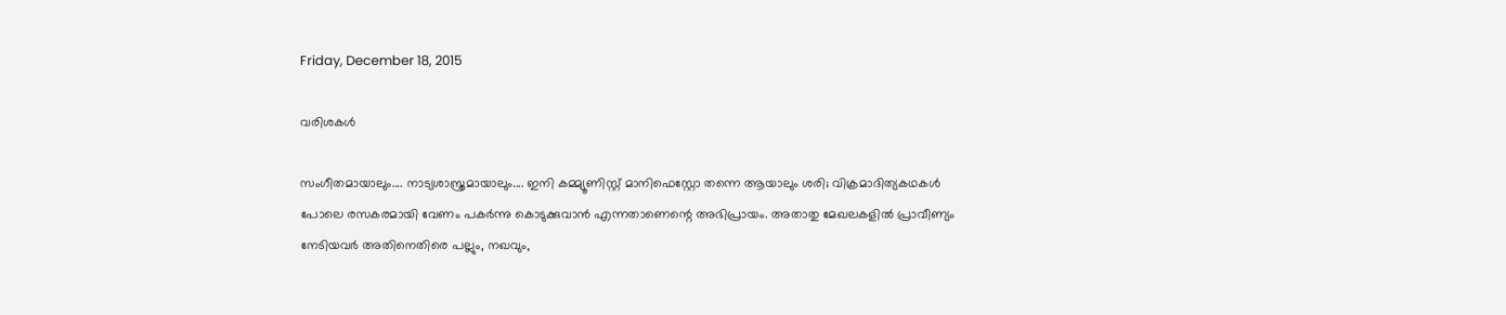Friday, December 18, 2015

വരിശകൾ

സംഗീതമായാലും.... നാട്യശാസ്ത്രമായാലും.... ഇനി കമ്മ്യൂണിസ്റ്റ് മാനിഫെസ്റ്റോ തന്നെ ആയാലും ശരി; വിക്രമാദിത്യകഥകൾ പോലെ രസകരമായി വേണം പകർന്നു കൊടുക്കുവാൻ എന്നതാണെന്റെ അഭിപ്രായം. അതാതു മേഖലകളിൽ പ്രാവീണ്യം നേടിയവർ അതിനെതിരെ പല്ലും, നഖവും,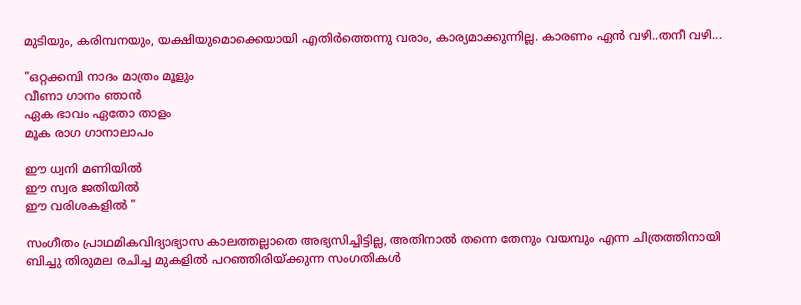മുടിയും, കരിമ്പനയും, യക്ഷിയുമൊക്കെയായി എതിർത്തെന്നു വരാം, കാര്യമാക്കുന്നില്ല. കാരണം ഏൻ വഴി..തനീ വഴി...

"ഒറ്റക്കമ്പി നാദം മാത്രം മൂളും
വീണാ ഗാനം ഞാന്‍
ഏക ഭാവം ഏതോ താളം
മൂക രാഗ ഗാനാലാപം

ഈ ധ്വനി മണിയില്‍
ഈ സ്വര ജതിയില്‍
ഈ വരിശകളില്‍ "

സംഗീതം പ്രാഥമികവിദ്യാഭ്യാസ കാലത്തല്ലാതെ അഭ്യസിച്ചിട്ടില്ല, അതിനാൽ തന്നെ തേനും വയമ്പും എന്ന ചിത്രത്തിനായി ബിച്ചു തിരുമല രചിച്ച മുകളിൽ പറഞ്ഞിരിയ്ക്കുന്ന സംഗതികൾ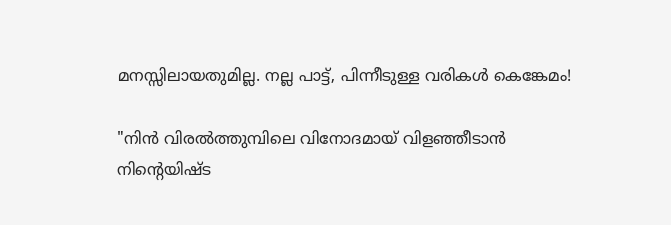മനസ്സിലായതുമില്ല. നല്ല പാട്ട്, പിന്നീടുള്ള വരികൾ കെങ്കേമം!

"നിന്‍ വിരല്‍ത്തുമ്പിലെ വിനോദമായ്‌ വിളഞ്ഞീടാന്‍
നിന്റെയിഷ്ട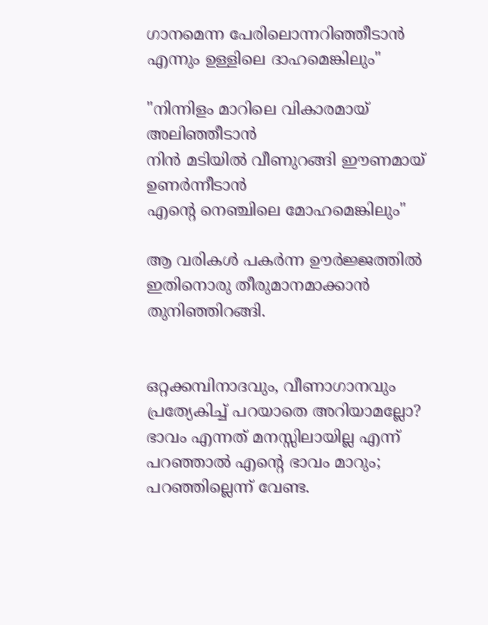ഗാനമെന്ന പേരിലൊന്നറിഞ്ഞീടാന്‍
എന്നും ഉള്ളിലെ ദാഹമെങ്കിലും"

"നിന്നിളം മാറിലെ വികാരമായ് അലിഞ്ഞീടാന്‍
നിന്‍ മടിയില്‍ വീണുറങ്ങി ഈണമായ് ഉണര്‍ന്നീടാന്‍
എന്റെ നെഞ്ചിലെ മോഹമെങ്കിലും"

ആ വരികൾ പകർന്ന ഊർജ്ജത്തിൽ ഇതിനൊരു തീരുമാനമാക്കാൻ തുനിഞ്ഞിറങ്ങി.


ഒറ്റക്കമ്പിനാദവും, വീണാഗാനവും പ്രത്യേകിച്ച് പറയാതെ അറിയാമല്ലോ? ഭാവം എന്നത് മനസ്സിലായില്ല എന്ന് പറഞ്ഞാൽ എന്റെ ഭാവം മാറും; പറഞ്ഞില്ലെന്ന് വേണ്ട.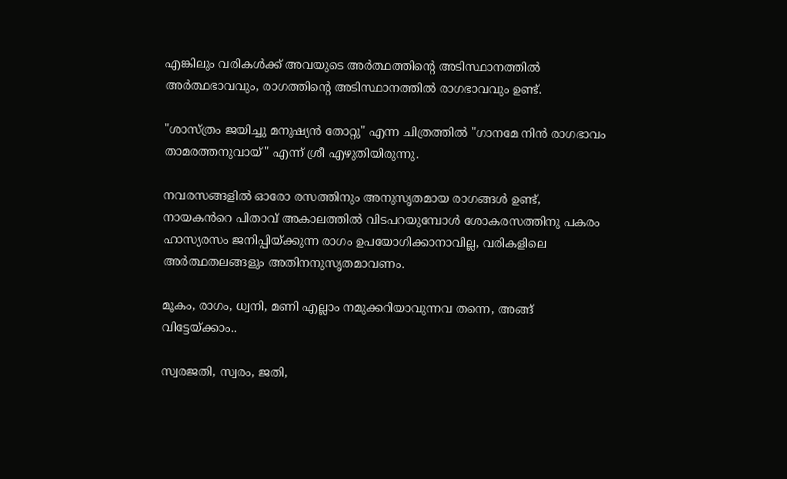എങ്കിലും വരികൾക്ക് അവയുടെ അർത്ഥത്തിന്റെ അടിസ്ഥാനത്തിൽ അർത്ഥഭാവവും, രാഗത്തിന്റെ അടിസ്ഥാനത്തിൽ രാഗഭാവവും ഉണ്ട്.

"ശാസ്ത്രം ജയിച്ചു മനുഷ്യൻ തോറ്റു" എന്ന ചിത്രത്തിൽ "ഗാനമേ നിൻ രാഗഭാവം താമരത്തനുവായ്" എന്ന് ശ്രീ എഴുതിയിരുന്നു.

നവരസങ്ങളിൽ ഓരോ രസത്തിനും അനുസൃതമായ രാഗങ്ങൾ ഉണ്ട്, നായകൻറെ പിതാവ് അകാലത്തിൽ വിടപറയുമ്പോൾ ശോകരസത്തിനു പകരം ഹാസ്യരസം ജനിപ്പിയ്ക്കുന്ന രാഗം ഉപയോഗിക്കാനാവില്ല, വരികളിലെ അർത്ഥതലങ്ങളും അതിനനുസൃതമാവണം.

മൂകം, രാഗം, ധ്വനി, മണി എല്ലാം നമുക്കറിയാവുന്നവ തന്നെ, അങ്ങ് വിട്ടേയ്ക്കാം..

സ്വരജതി, സ്വരം, ജതി,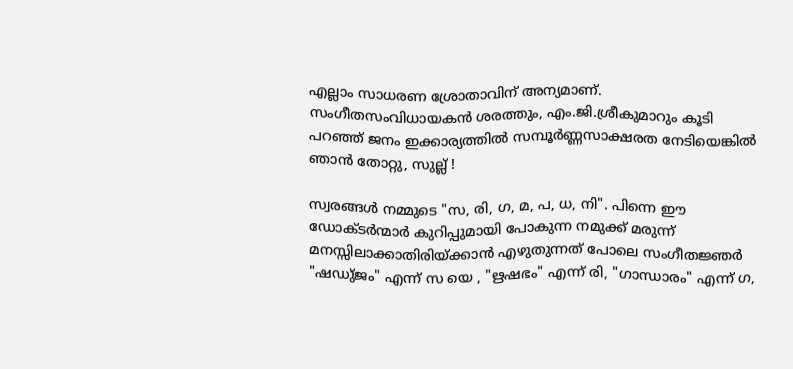എല്ലാം സാധരണ ശ്രോതാവിന് അന്യമാണ്. സംഗീതസംവിധായകൻ ശരത്തും, എം.ജി.ശ്രീകുമാറും കൂടി പറഞ്ഞ് ജനം ഇക്കാര്യത്തിൽ സമ്പൂർണ്ണസാക്ഷരത നേടിയെങ്കിൽ ഞാൻ തോറ്റു, സുല്ല് !

സ്വരങ്ങൾ നമ്മുടെ "സ, രി, ഗ, മ, പ, ധ, നി". പിന്നെ ഈ ഡോക്ടർന്മാർ കുറിപ്പുമായി പോകുന്ന നമുക്ക് മരുന്ന് മനസ്സിലാക്കാതിരിയ്ക്കാൻ എഴുതുന്നത് പോലെ സംഗീതജ്ഞർ "ഷഡു്ജം" എന്ന് സ യെ , "ഋഷഭം" എന്ന് രി, "ഗാന്ധാരം" എന്ന് ഗ,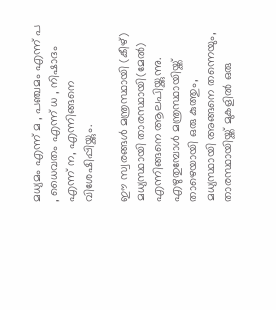മധ്യമം എന്ന് മ , പഞ്ചമം എന്ന് പ , ധൈവതം എന്ന് ധ , നിഷാദം എന്ന് ന, എന്നിങ്ങനെ വിശേഷിപ്പിയ്ക്കും.

ഈ സ്വരങ്ങൾ മന്ത്രസ്ഥായി (കീഴ്) മധ്യസ്ഥായി താരസ്ഥായി(മേൽ) എന്നിങ്ങനെ ആലപിയ്ക്കുന്നു. എഴുതുമ്പോൾ മന്ത്രസ്ഥായിയ്ക്ക് താഴെയായി ഒരു കുത്തും, മധ്യസ്ഥായി അങ്ങനെ തന്നെയും, താരസ്ഥായിയ്ക്ക് മുകളിൽ ഒരു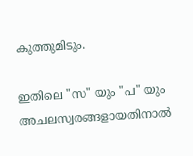കുത്തുമിടും.

ഇതിലെ "സ" യും "പ" യും അചലസ്വരങ്ങളായതിനാല്‍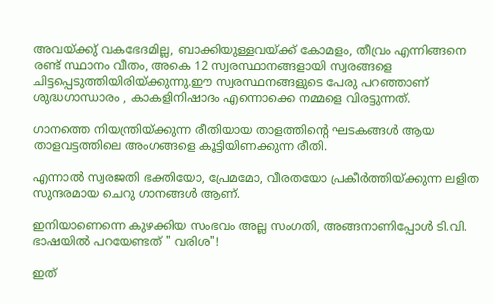അവയ്ക്കു് വകഭേദമില്ല, ബാക്കിയുള്ളവയ്ക്ക് കോമളം, തീവ്രം എന്നിങ്ങനെ രണ്ട് സ്ഥാനം വീതം, അകെ 12 സ്വരസ്ഥാനങ്ങളായി സ്വരങ്ങളെ ചിട്ടപ്പെടുത്തിയിരിയ്ക്കുന്നു.ഈ സ്വരസ്ഥനങ്ങളുടെ പേരു പറഞ്ഞാണ് ശുദ്ധഗാന്ധാരം , കാകളിനിഷാദം എന്നൊക്കെ നമ്മളെ വിരട്ടുന്നത്.

ഗാനത്തെ നിയന്ത്രിയ്ക്കുന്ന രീതിയായ താളത്തിന്റെ ഘടകങ്ങൾ ആയ താളവട്ടത്തിലെ അംഗങ്ങളെ കൂട്ടിയിണക്കുന്ന രീതി.

എന്നാൽ സ്വരജതി ഭക്തിയോ, പ്രേമമോ, വീരതയോ പ്രകീർത്തിയ്ക്കുന്ന ലളിത സുന്ദരമായ ചെറു ഗാനങ്ങൾ ആണ്.

ഇനിയാണെന്നെ കുഴക്കിയ സംഭവം അല്ല സംഗതി, അങ്ങനാണിപ്പോൾ ടി.വി. ഭാഷയിൽ പറയേണ്ടത് " വരിശ"!

ഇത്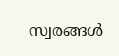സ്വരങ്ങൾ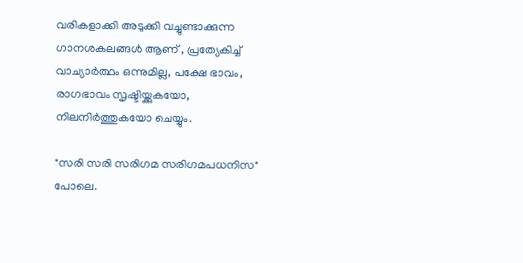വരികളാക്കി അടുക്കി വച്ചുണ്ടാക്കുന്ന ഗാനശകലങ്ങൾ ആണ് , പ്രത്യേകിച്ച് വാച്യാർത്ഥം ഒന്നുമില്ല, പക്ഷേ ഭാവം, രാഗഭാവം സൃഷ്ടിയ്ക്കുകയോ, നിലനിർത്തുകയോ ചെയ്യും.

"സരി സരി സരിഗമ സരിഗമപധനിസ" പോലെ.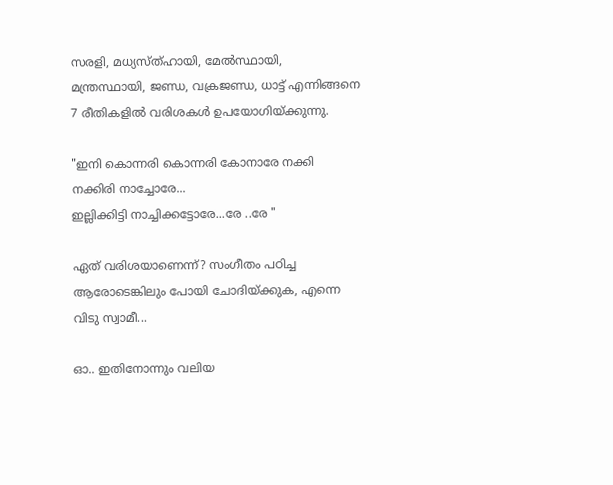സരളി, മധ്യസ്ത്ഹായി, മേൽസ്ഥായി, മന്ത്രസ്ഥായി, ജണ്ഡ, വക്രജണ്ഡ, ധാട്ട് എന്നിങ്ങനെ 7 രീതികളിൽ വരിശകൾ ഉപയോഗിയ്ക്കുന്നു.

"ഇനി കൊന്നരി കൊന്നരി കോനാരേ നക്കി നക്കിരി നാച്ചോരേ...
ഇല്ലിക്കിട്ടി നാച്ചിക്കട്ടോരേ...രേ ..രേ "

ഏത് വരിശയാണെന്ന്? സംഗീതം പഠിച്ച ആരോടെങ്കിലും പോയി ചോദിയ്ക്കുക, എന്നെ വിടു സ്വാമീ...

ഓ.. ഇതിനോന്നും വലിയ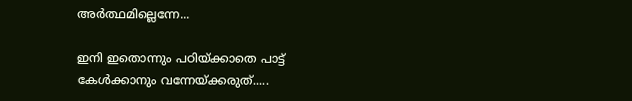അർത്ഥമില്ലെന്നേ...

ഇനി ഇതൊന്നും പഠിയ്ക്കാതെ പാട്ട് കേൾക്കാനും വന്നേയ്ക്കരുത്.....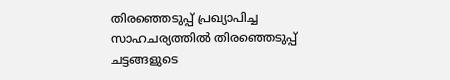തിരഞ്ഞെടുപ്പ് പ്രഖ്യാപിച്ച സാഹചര്യത്തിൽ തിരഞ്ഞെടുപ്പ് ചട്ടങ്ങളുടെ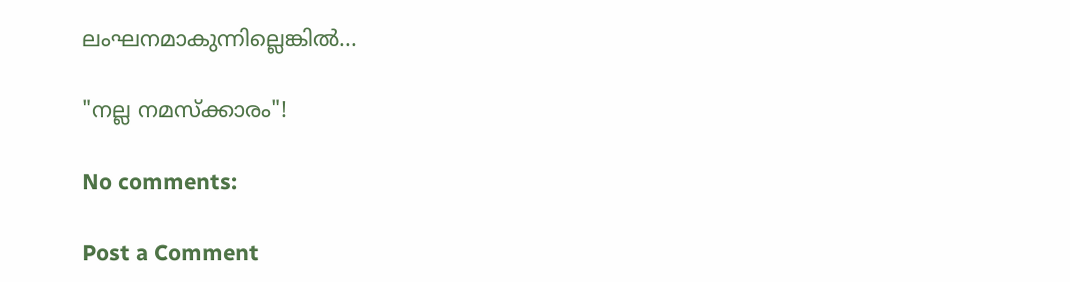ലംഘനമാകുന്നില്ലെങ്കിൽ...

"നല്ല നമസ്ക്കാരം"!

No comments:

Post a Comment